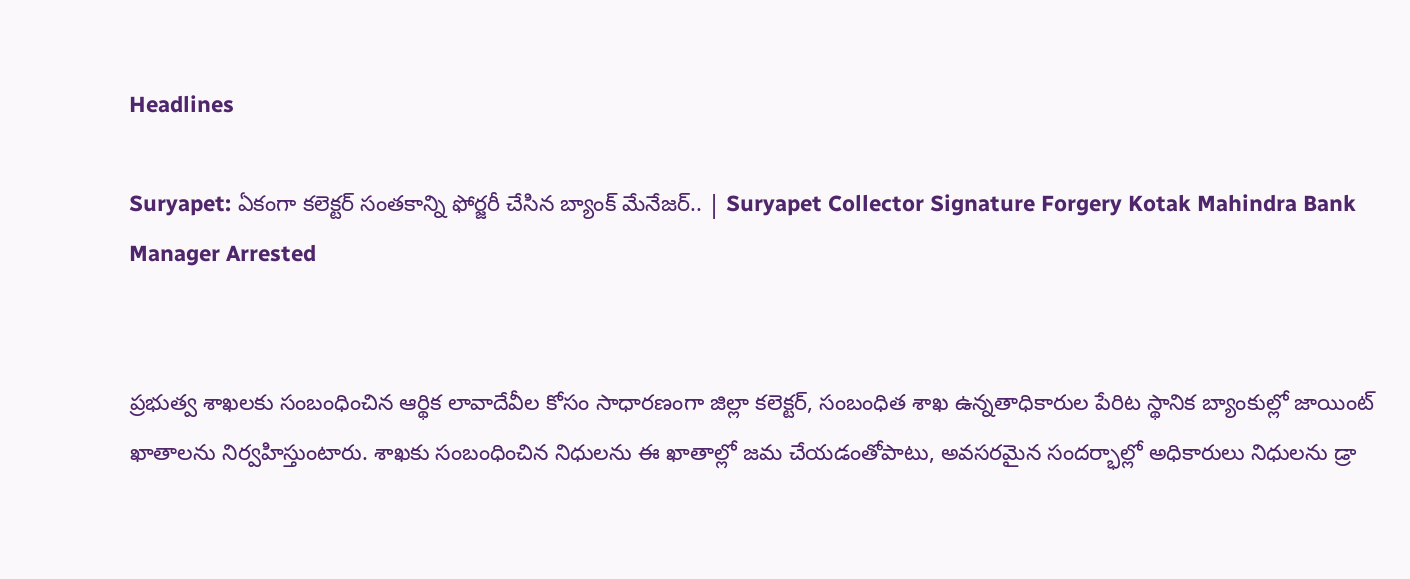Headlines

Suryapet: ఏకంగా కలెక్టర్ సంతకాన్ని ఫోర్జరీ చేసిన బ్యాంక్ మేనేజర్.. | Suryapet Collector Signature Forgery Kotak Mahindra Bank Manager Arrested


ప్రభుత్వ శాఖలకు సంబంధించిన ఆర్థిక లావాదేవీల కోసం సాధారణంగా జిల్లా కలెక్టర్, సంబంధిత శాఖ ఉన్నతాధికారుల పేరిట స్థానిక బ్యాంకుల్లో జాయింట్ ఖాతాలను నిర్వహిస్తుంటారు. శాఖకు సంబంధించిన నిధులను ఈ ఖాతాల్లో జమ చేయడంతోపాటు, అవసరమైన సందర్భాల్లో అధికారులు నిధులను డ్రా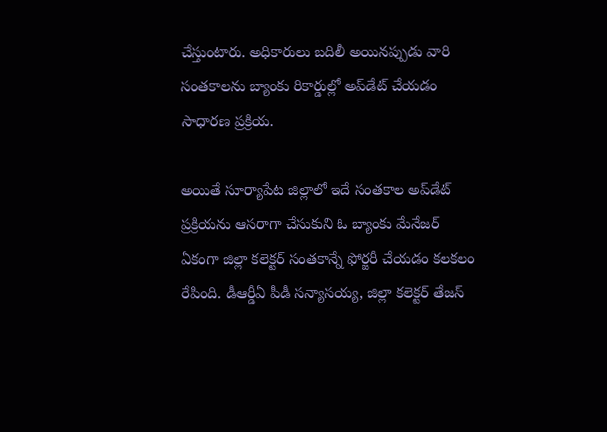చేస్తుంటారు. అధికారులు బదిలీ అయినప్పుడు వారి సంతకాలను బ్యాంకు రికార్డుల్లో అప్‌డేట్ చేయడం సాధారణ ప్రక్రియ.

అయితే సూర్యాపేట జిల్లాలో ఇదే సంతకాల అప్‌డేట్ ప్రక్రియను ఆసరాగా చేసుకుని ఓ బ్యాంకు మేనేజర్ ఏకంగా జిల్లా కలెక్టర్ సంతకాన్నే ఫోర్జరీ చేయడం కలకలం రేపింది. డీఆర్డీఏ పీడీ సన్యాసయ్య, జిల్లా కలెక్టర్ తేజస్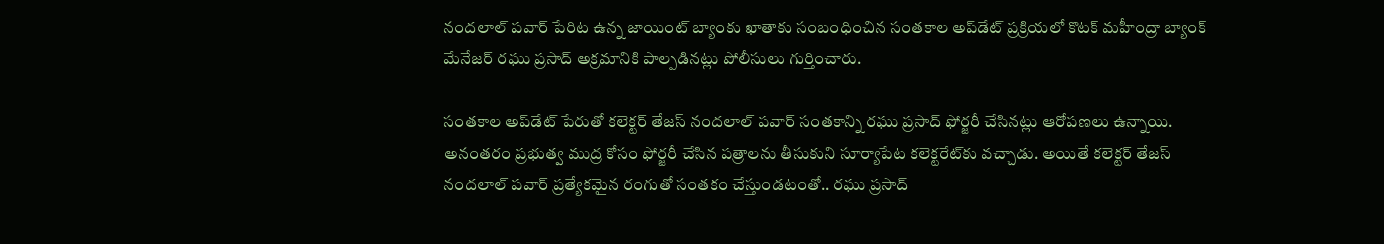నందలాల్ పవార్ పేరిట ఉన్న జాయింట్ బ్యాంకు ఖాతాకు సంబంధించిన సంతకాల అప్‌డేట్ ప్రక్రియలో కొటక్ మహీంద్రా బ్యాంక్ మేనేజర్ రఘు ప్రసాద్ అక్రమానికి పాల్పడినట్లు పోలీసులు గుర్తించారు.

సంతకాల అప్‌డేట్ పేరుతో కలెక్టర్ తేజస్ నందలాల్ పవార్ సంతకాన్ని రఘు ప్రసాద్ ఫోర్జరీ చేసినట్లు ఆరోపణలు ఉన్నాయి. అనంతరం ప్రభుత్వ ముద్ర కోసం ఫోర్జరీ చేసిన పత్రాలను తీసుకుని సూర్యాపేట కలెక్టరేట్‌కు వచ్చాడు. అయితే కలెక్టర్ తేజస్ నందలాల్ పవార్ ప్రత్యేకమైన రంగుతో సంతకం చేస్తుండటంతో.. రఘు ప్రసాద్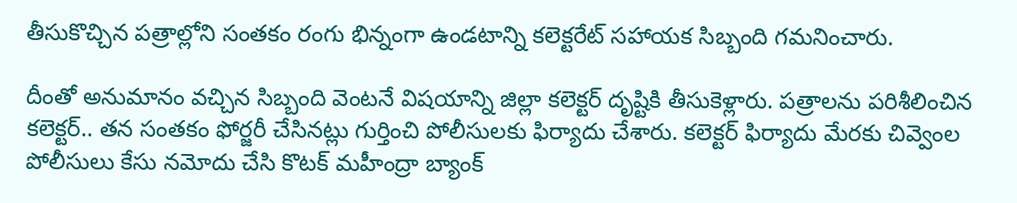తీసుకొచ్చిన పత్రాల్లోని సంతకం రంగు భిన్నంగా ఉండటాన్ని కలెక్టరేట్ సహాయక సిబ్బంది గమనించారు.

దీంతో అనుమానం వచ్చిన సిబ్బంది వెంటనే విషయాన్ని జిల్లా కలెక్టర్ దృష్టికి తీసుకెళ్లారు. పత్రాలను పరిశీలించిన కలెక్టర్.. తన సంతకం ఫోర్జరీ చేసినట్లు గుర్తించి పోలీసులకు ఫిర్యాదు చేశారు. కలెక్టర్ ఫిర్యాదు మేరకు చివ్వెంల పోలీసులు కేసు నమోదు చేసి కొటక్ మహీంద్రా బ్యాంక్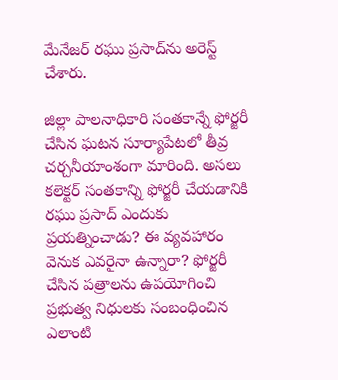మేనేజర్ రఘు ప్రసాద్‌ను అరెస్ట్ చేశారు.

జిల్లా పాలనాధికారి సంతకాన్నే ఫోర్జరీ చేసిన ఘటన సూర్యాపేటలో తీవ్ర చర్చనీయాంశంగా మారింది. అసలు కలెక్టర్ సంతకాన్ని ఫోర్జరీ చేయడానికి రఘు ప్రసాద్ ఎందుకు ప్రయత్నించాడు? ఈ వ్యవహారం వెనుక ఎవరైనా ఉన్నారా? ఫోర్జరీ చేసిన పత్రాలను ఉపయోగించి ప్రభుత్వ నిధులకు సంబంధించిన ఎలాంటి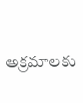అక్రమాలకు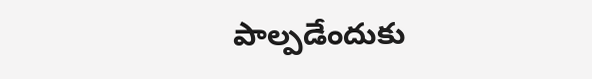పాల్పడేందుకు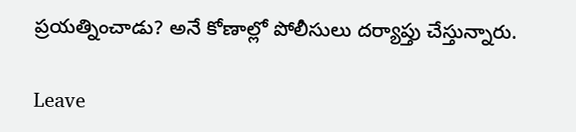ప్రయత్నించాడు? అనే కోణాల్లో పోలీసులు దర్యాప్తు చేస్తున్నారు.

Leave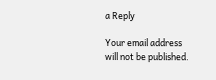a Reply

Your email address will not be published.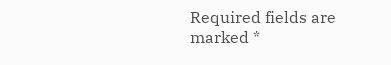Required fields are marked *